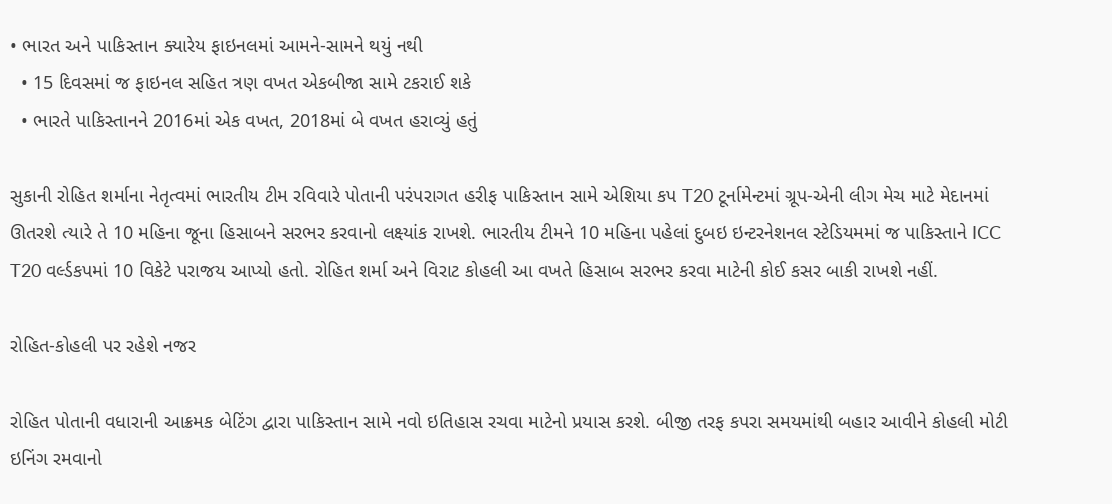• ભારત અને પાકિસ્તાન ક્યારેય ફાઇનલમાં આમને-સામને થયું નથી
  • 15 દિવસમાં જ ફાઇનલ સહિત ત્રણ વખત એકબીજા સામે ટકરાઈ શકે
  • ભારતે પાકિસ્તાનને 2016માં એક વખત, 2018માં બે વખત હરાવ્યું હતું

સુકાની રોહિત શર્માના નેતૃત્વમાં ભારતીય ટીમ રવિવારે પોતાની પરંપરાગત હરીફ પાકિસ્તાન સામે એશિયા કપ T20 ટૂર્નામેન્ટમાં ગ્રૂપ-એની લીગ મેચ માટે મેદાનમાં ઊતરશે ત્યારે તે 10 મહિના જૂના હિસાબને સરભર કરવાનો લક્ષ્યાંક રાખશે. ભારતીય ટીમને 10 મહિના પહેલાં દુબઇ ઇન્ટરનેશનલ સ્ટેડિયમમાં જ પાકિસ્તાને ICC T20 વર્લ્ડકપમાં 10 વિકેટે પરાજય આપ્યો હતો. રોહિત શર્મા અને વિરાટ કોહલી આ વખતે હિસાબ સરભર કરવા માટેની કોઈ કસર બાકી રાખશે નહીં.

રોહિત-કોહલી પર રહેશે નજર

રોહિત પોતાની વધારાની આક્રમક બેટિંગ દ્વારા પાકિસ્તાન સામે નવો ઇતિહાસ રચવા માટેનો પ્રયાસ કરશે. બીજી તરફ કપરા સમયમાંથી બહાર આવીને કોહલી મોટી ઇનિંગ રમવાનો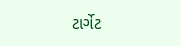ટાર્ગેટ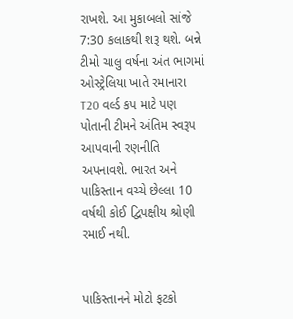રાખશે. આ મુકાબલો સાંજે 7:30 કલાકથી શરૂ થશે. બન્ને ટીમો ચાલુ વર્ષના અંત ભાગમાં ઓસ્ટ્રેલિયા ખાતે રમાનારા T20 વર્લ્ડ કપ માટે પણ પોતાની ટીમને અંતિમ સ્વરૂપ આપવાની રણનીતિ અપનાવશે. ભારત અને પાકિસ્તાન વચ્ચે છેલ્લા 10 વર્ષથી કોઈ દ્વિપક્ષીય શ્રોણી રમાઈ નથી.


પાકિસ્તાનને મોટો ફટકો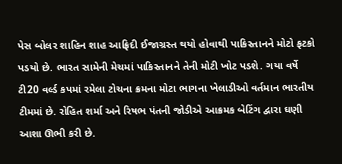પેસ બોલર શાહિન શાહ આફ્રિદી ઈજાગ્રસ્ત થયો હોવાથી પાકિસ્તાનને મોટો ફટકો પડયો છે. ભારત સામેની મેચમાં પાકિસ્તાનને તેની મોટી ખોટ પડશે. ગયા વર્ષે ટી20 વર્લ્ડ કપમાં રમેલા ટોચના ક્રમના મોટા ભાગના ખેલાડીઓ વર્તમાન ભારતીય ટીમમાં છે. રોહિત શર્મા અને રિષભ પંતની જોડીએ આક્રમક બેટિંગ દ્વારા ઘણી આશા ઊભી કરી છે.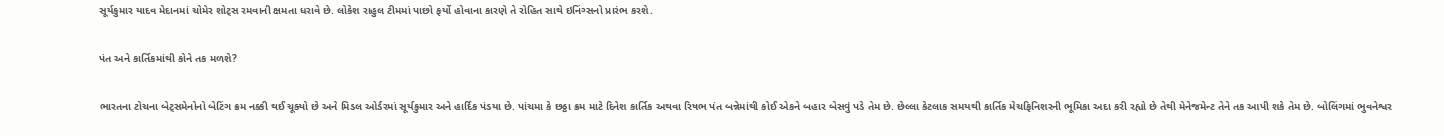સૂર્યકુમાર યાદવ મેદાનમાં ચોમેર શોટ્સ રમવાની ક્ષમતા ધરાવે છે. લોકેશ રાહુલ ટીમમાં પાછો ફર્યો હોવાના કારણે તે રોહિત સાથે ઇનિંગ્સનો પ્રારંભ કરશે.

પંત અને કાર્તિકમાંથી કોને તક મળશે?

ભારતના ટોચના બેટ્સમેનોનો બેટિંગ ક્રમ નક્કી થઈ ચૂક્યો છે અને મિડલ ઓર્ડરમાં સૂર્યકુમાર અને હાર્દિક પંડયા છે. પાંચમા કે છઠ્ઠા ક્રમ માટે દિનેશ કાર્તિક અથવા રિષભ પંત બન્નેમાંથી કોઈ એકને બહાર બેસવું પડે તેમ છે. છેલ્લા કેટલાક સમયથી કાર્તિક મેચફિનિશરની ભૂમિકા અદા કરી રહ્યો છે તેથી મેનેજમેન્ટ તેને તક આપી શકે તેમ છે. બોલિંગમાં ભુવનેશ્વર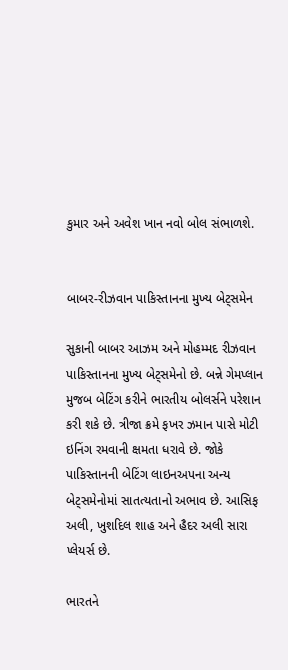કુમાર અને અવેશ ખાન નવો બોલ સંભાળશે.


બાબર-રીઝવાન પાકિસ્તાનના મુખ્ય બેટ્સમેન

સુકાની બાબર આઝમ અને મોહમ્મદ રીઝવાન પાકિસ્તાનના મુખ્ય બેટ્સમેનો છે. બન્ને ગેમપ્લાન મુજબ બેટિંગ કરીને ભારતીય બોલર્સને પરેશાન કરી શકે છે. ત્રીજા ક્રમે ફખર ઝમાન પાસે મોટી ઇનિંગ રમવાની ક્ષમતા ધરાવે છે. જોકે પાકિસ્તાનની બેટિંગ લાઇનઅપના અન્ય બેટ્સમેનોમાં સાતત્યતાનો અભાવ છે. આસિફ અલી, ખુશદિલ શાહ અને હૈદર અલી સારા પ્લેયર્સ છે.

ભારતને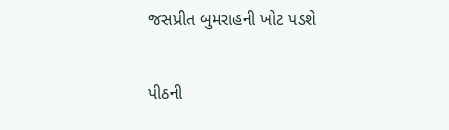જસપ્રીત બુમરાહની ખોટ પડશે

પીઠની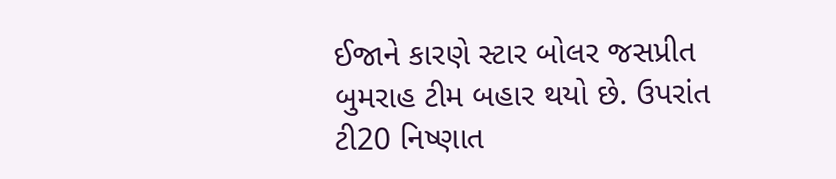ઈજાને કારણે સ્ટાર બોલર જસપ્રીત બુમરાહ ટીમ બહાર થયો છે. ઉપરાંત ટી20 નિષ્ણાત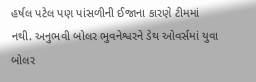હર્ષલ પટેલ પણ પાંસળીની ઈજાના કારણે ટીમમાં નથી. અનુભવી બોલર ભુવનેશ્વરને ડેથ ઓવર્સમાં યુવા બોલર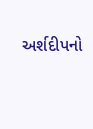અર્શદીપનો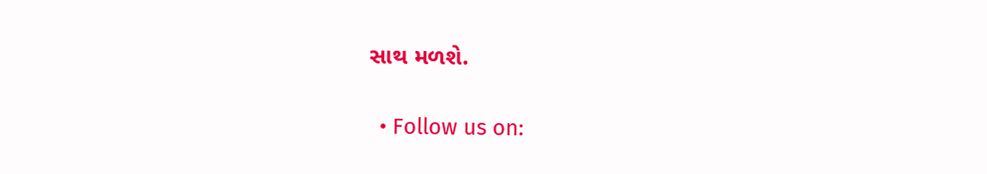સાથ મળશે.

  • Follow us on: